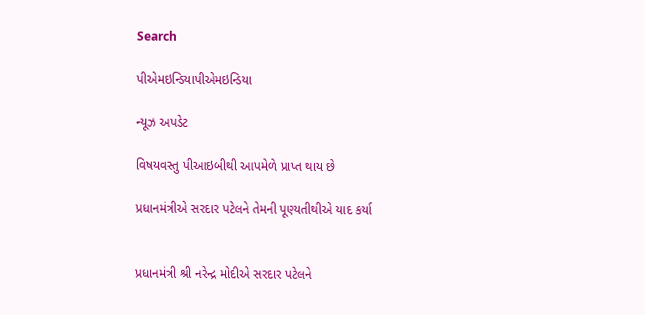Search

પીએમઇન્ડિયાપીએમઇન્ડિયા

ન્યૂઝ અપડેટ

વિષયવસ્તુ પીઆઇબીથી આપમેળે પ્રાપ્ત થાય છે

પ્રધાનમંત્રીએ સરદાર પટેલને તેમની પૂણ્યતીથીએ યાદ કર્યા


પ્રધાનમંત્રી શ્રી નરેન્દ્ર મોદીએ સરદાર પટેલને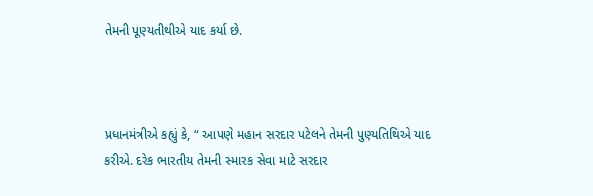તેમની પૂણ્યતીથીએ યાદ કર્યા છે.



પ્રધાનમંત્રીએ કહ્યું કે, “ આપણે મહાન સરદાર પટેલને તેમની પુણ્યતિથિએ યાદ કરીએ. દરેક ભારતીય તેમની સ્મારક સેવા માટે સરદાર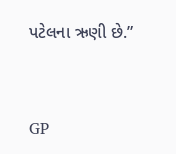પટેલના ઋણી છે.”



GP